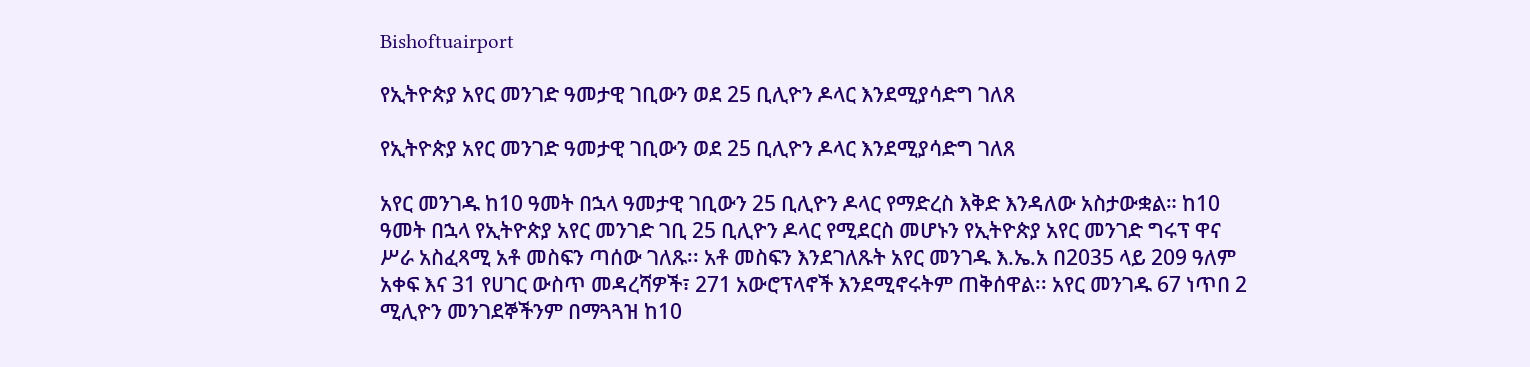Bishoftuairport

የኢትዮጵያ አየር መንገድ ዓመታዊ ገቢውን ወደ 25 ቢሊዮን ዶላር እንደሚያሳድግ ገለጸ

የኢትዮጵያ አየር መንገድ ዓመታዊ ገቢውን ወደ 25 ቢሊዮን ዶላር እንደሚያሳድግ ገለጸ

አየር መንገዱ ከ10 ዓመት በኋላ ዓመታዊ ገቢውን 25 ቢሊዮን ዶላር የማድረስ እቅድ እንዳለው አስታውቋል። ከ10 ዓመት በኋላ የኢትዮጵያ አየር መንገድ ገቢ 25 ቢሊዮን ዶላር የሚደርስ መሆኑን የኢትዮጵያ አየር መንገድ ግሩፕ ዋና ሥራ አስፈጻሚ አቶ መስፍን ጣሰው ገለጹ፡፡ አቶ መስፍን እንደገለጹት አየር መንገዱ እ.ኤ.አ በ2035 ላይ 209 ዓለም አቀፍ እና 31 የሀገር ውስጥ መዳረሻዎች፣ 271 አውሮፕላኖች እንደሚኖሩትም ጠቅሰዋል፡፡ አየር መንገዱ 67 ነጥበ 2 ሚሊዮን መንገደኞችንም በማጓጓዝ ከ10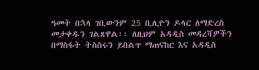ዓመት በኋላ ገቢውንም 25 ቢሊዮን ዶላር ለማድረስ መታቀዱን ገልጸዋል፡፡ ለዚህም አዳዲስ መዳረሻዎችን በማስፋት ትስስሩን ይበልጥ ማጠናከር እና አዳዲስ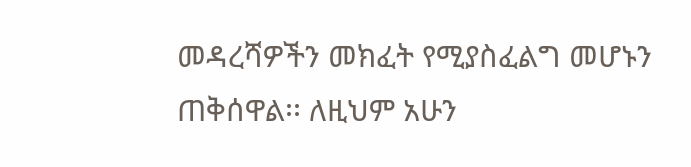መዳረሻዎችን መክፈት የሚያስፈልግ መሆኑን ጠቅሰዋል፡፡ ለዚህም አሁን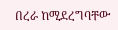በረራ ከሚደረግባቸው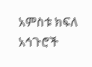አምስቱ ክፍለ አኅጉሮች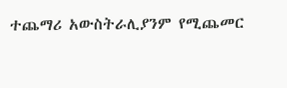ተጨማሪ አውስትራሊያንም የሚጨመር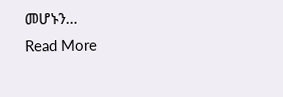መሆኑን…
Read More